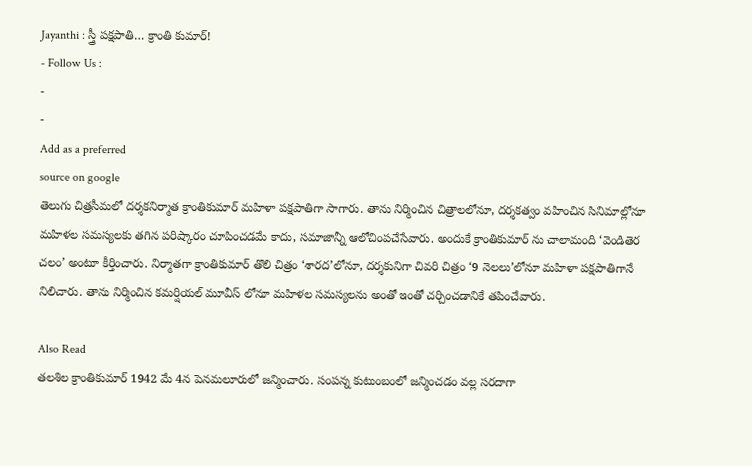Jayanthi : స్త్రీ పక్షపాతి… క్రాంతి కుమార్!
- Follow Us :
-
-
Add as a preferred
source on google
తెలుగు చిత్రసీమలో దర్శకనిర్మాత క్రాంతికుమార్ మహిళా పక్షపాతిగా సాగారు. తాను నిర్మించిన చిత్రాలలోనూ, దర్శకత్వం వహించిన సినిమాల్లోనూ మహిళల సమస్యలకు తగిన పరిష్కారం చూపించడమే కాదు, సమాజాన్నీ ఆలోచింపచేసేవారు. అందుకే క్రాంతికుమార్ ను చాలామంది ‘వెండితెర చలం’ అంటూ కీర్తించారు. నిర్మాతగా క్రాంతికుమార్ తొలి చిత్రం ‘శారద’లోనూ, దర్శకునిగా చివరి చిత్రం ‘9 నెలలు’లోనూ మహిళా పక్షపాతిగానే నిలిచారు. తాను నిర్మించిన కమర్షియల్ మూవీస్ లోనూ మహిళల సమస్యలను అంతో ఇంతో చర్చించడానికే తపించేవారు.

Also Read
తలశిల క్రాంతికుమార్ 1942 మే 4న పెనమలూరులో జన్మించారు. సంపన్న కుటుంబంలో జన్మించడం వల్ల సరదాగా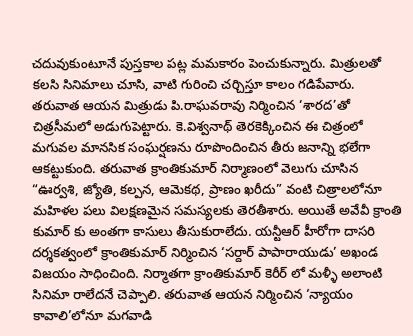చదువుకుంటూనే పుస్తకాల పట్ల మమకారం పెంచుకున్నారు. మిత్రులతో కలసి సినిమాలు చూసి, వాటి గురించి చర్చిస్తూ కాలం గడిపేవారు. తరువాత ఆయన మిత్రుడు పి.రాఘవరావు నిర్మించిన ‘శారద’తో చిత్రసీమలో అడుగుపెట్టారు. కె.విశ్వనాథ్ తెరకెక్కించిన ఈ చిత్రంలో మగువల మానసిక సంఘర్షణను రూపొందించిన తీరు జనాన్ని భలేగా ఆకట్టుకుంది. తరువాత క్రాంతికుమార్ నిర్మాణంలో వెలుగు చూసిన “ఊర్వశి, జ్యోతి, కల్పన, ఆమెకథ, ప్రాణం ఖరీదు” వంటి చిత్రాలలోనూ మహిళల పలు విలక్షణమైన సమస్యలకు తెరతీశారు. అయితే అవేవీ క్రాంతి కుమార్ కు అంతగా కాసులు తీసుకురాలేదు. యన్టీఆర్ హీరోగా దాసరి దర్శకత్వంలో క్రాంతికుమార్ నిర్మించిన ‘సర్దార్ పాపారాయుడు’ అఖండ విజయం సాధించింది. నిర్మాతగా క్రాంతికుమార్ కెరీర్ లో మళ్ళీ అలాంటి సినిమా రాలేదనే చెప్పాలి. తరువాత ఆయన నిర్మించిన ‘న్యాయం కావాలి’లోనూ మగవాడి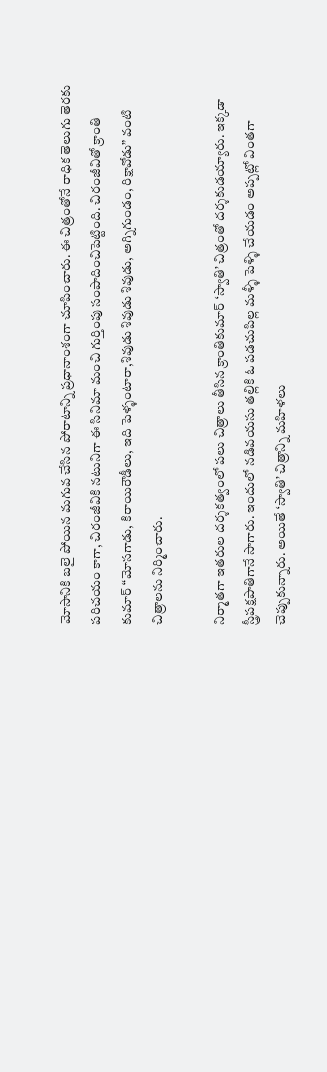మోసానికి బలై పోయిన మగువ చేసిన పోరాటాన్ని ప్రధానాంశంగా చూపించారు. ఈ చిత్రంతోనే రాధిక తెలుగు తెరకు పరిచయం కాగా, చిరంజీవికి నటునిగా ఈ సినిమా మంచి గుర్తింపు సంపాదించిపెట్టింది. చిరంజీవితో క్రాంతి కుమార్ “మోసగాడు, కిరాయిరౌడీలు, ఇది పెళ్ళంటారా,శివుడు శివుడు శివుడు, అగ్నిగుండం, రిక్షావోడు” వంటి చిత్రాలను నిర్మించారు.

నిర్మాతగా ఇతరుల దర్శకత్వంలో పలు చిత్రాలు తీసిన క్రాంతికుమార్ ‘స్వాతి’ చిత్రంతో దర్శకుడయ్యారు. ఇక్కడా స్త్రీపక్షపాతిగానే సాగారు. ఇందులో నడివయసు తల్లికి ఓ పడచుపిల్ల మళ్ళీ పెళ్ళి చేయడం అప్పట్లో వింతగా చెప్పుకున్నారు. అయితే ‘స్వాతి’ చిత్రాన్ని మహిళలు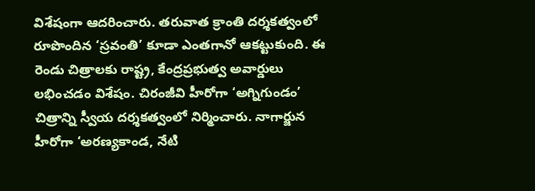విశేషంగా ఆదరించారు. తరువాత క్రాంతి దర్శకత్వంలో రూపొందిన ‘స్రవంతి’ కూడా ఎంతగానో ఆకట్టుకుంది. ఈ రెండు చిత్రాలకు రాష్ట్ర, కేంద్రప్రభుత్వ అవార్డులు లభించడం విశేషం. చిరంజీవి హీరోగా ‘అగ్నిగుండం’ చిత్రాన్ని స్వీయ దర్శకత్వంలో నిర్మించారు. నాగార్జున హీరోగా ‘అరణ్యకాండ, నేటి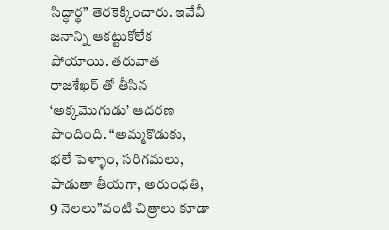సిద్ధార్థ” తెరకెక్కించారు. ఇవేవీ జనాన్ని ఆకట్టుకోలేక పోయాయి. తరువాత రాజశేఖర్ తో తీసిన ‘అక్కమొగుడు’ ఆదరణ పొందింది. “అమ్మకొడుకు, భలే పెళ్ళాం, సరిగమలు, పాడుతా తీయగా, అరుంధతి, 9 నెలలు”వంటి చిత్రాలు కూడా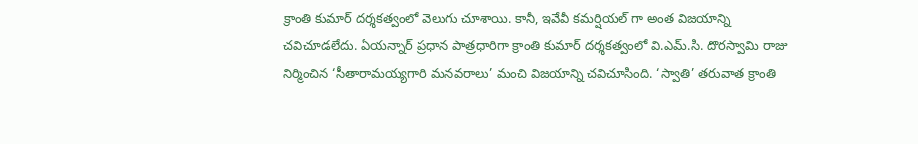క్రాంతి కుమార్ దర్శకత్వంలో వెలుగు చూశాయి. కానీ, ఇవేవీ కమర్షియల్ గా అంత విజయాన్ని చవిచూడలేదు. ఏయన్నార్ ప్రధాన పాత్రధారిగా క్రాంతి కుమార్ దర్శకత్వంలో వి.ఎమ్.సి. దొరస్వామి రాజు నిర్మించిన ‘సీతారామయ్యగారి మనవరాలు’ మంచి విజయాన్ని చవిచూసింది. ‘స్వాతి’ తరువాత క్రాంతి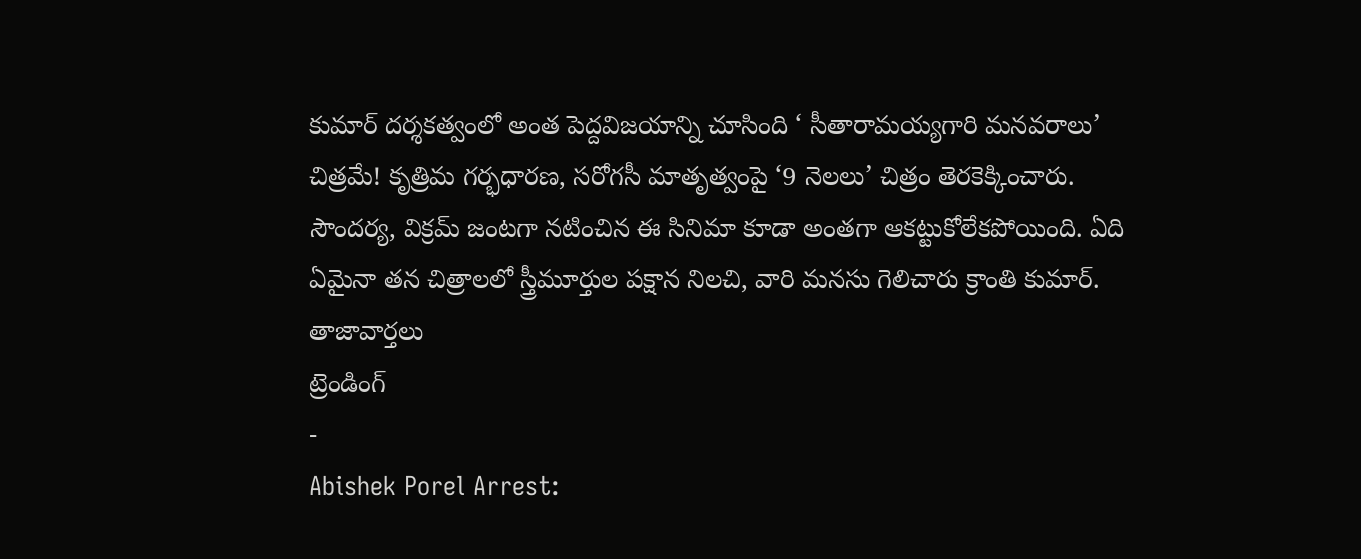కుమార్ దర్శకత్వంలో అంత పెద్దవిజయాన్ని చూసింది ‘ సీతారామయ్యగారి మనవరాలు’ చిత్రమే! కృత్రిమ గర్భధారణ, సరోగసీ మాతృత్వంపై ‘9 నెలలు’ చిత్రం తెరకెక్కించారు. సౌందర్య, విక్రమ్ జంటగా నటించిన ఈ సినిమా కూడా అంతగా ఆకట్టుకోలేకపోయింది. ఏది ఏమైనా తన చిత్రాలలో స్త్రీమూర్తుల పక్షాన నిలచి, వారి మనసు గెలిచారు క్రాంతి కుమార్.
తాజావార్తలు
ట్రెండింగ్
-
Abishek Porel Arrest: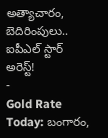అత్యాచారం, బెదిరింపులు.. ఐపీఎల్ స్టార్ అరెస్ట్!
-
Gold Rate Today: బంగారం,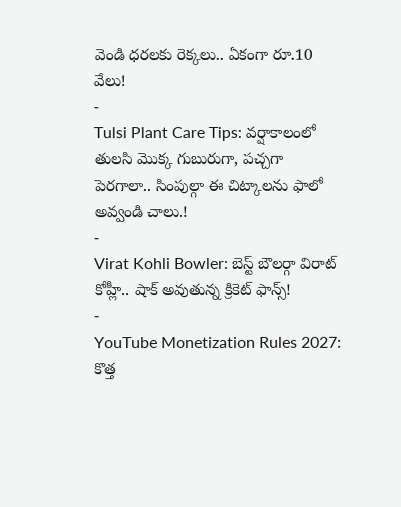వెండి ధరలకు రెక్కలు.. ఏకంగా రూ.10 వేలు!
-
Tulsi Plant Care Tips: వర్షాకాలంలో తులసి మొక్క గుబురుగా, పచ్చగా పెరగాలా.. సింపుల్గా ఈ చిట్కాలను ఫాలో అవ్వండి చాలు.!
-
Virat Kohli Bowler: బెస్ట్ బౌలర్గా విరాట్ కోహ్లీ.. షాక్ అవుతున్న క్రికెట్ ఫాన్స్!
-
YouTube Monetization Rules 2027: కొత్త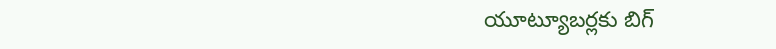యూట్యూబర్లకు బిగ్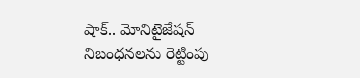షాక్.. మోనిటైజేషన్ నిబంధనలను రెట్టింపు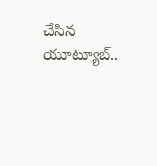చేసిన యూట్యూబ్..